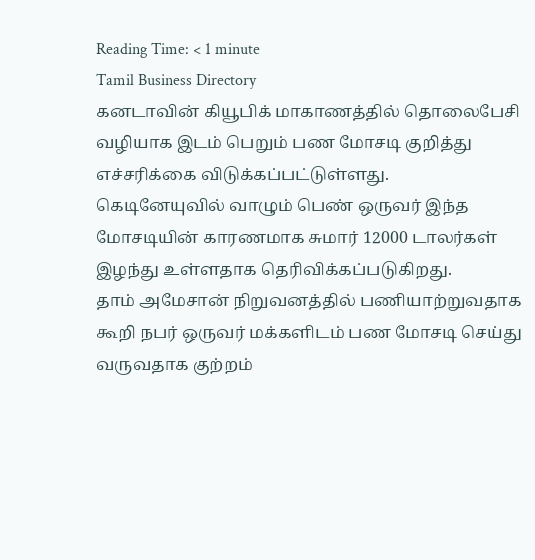Reading Time: < 1 minute
Tamil Business Directory
கனடாவின் கியூபிக் மாகாணத்தில் தொலைபேசி வழியாக இடம் பெறும் பண மோசடி குறித்து எச்சரிக்கை விடுக்கப்பட்டுள்ளது.
கெடினேயுவில் வாழும் பெண் ஒருவர் இந்த மோசடியின் காரணமாக சுமார் 12000 டாலர்கள் இழந்து உள்ளதாக தெரிவிக்கப்படுகிறது.
தாம் அமேசான் நிறுவனத்தில் பணியாற்றுவதாக கூறி நபர் ஒருவர் மக்களிடம் பண மோசடி செய்து வருவதாக குற்றம்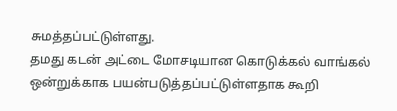சுமத்தப்பட்டுள்ளது.
தமது கடன் அட்டை மோசடியான கொடுக்கல் வாங்கல் ஒன்றுக்காக பயன்படுத்தப்பட்டுள்ளதாக கூறி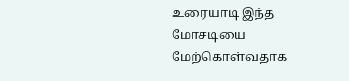உரையாடி இந்த மோசடியை மேற்கொள்வதாக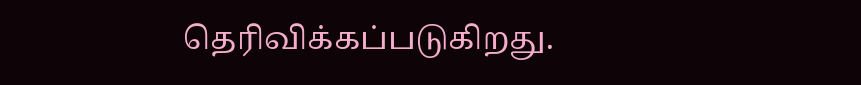தெரிவிக்கப்படுகிறது.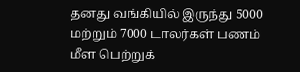தனது வங்கியில் இருந்து 5000 மற்றும் 7000 டாலர்கள் பணம் மீள பெற்றுக்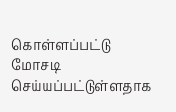கொள்ளப்பட்டு மோசடி செய்யப்பட்டுள்ளதாக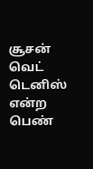சூசன் வெட் டெனிஸ் என்ற பெண்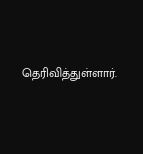தெரிவித்துள்ளார்.